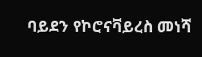ባይደን የኮሮናቫይረስ መነሻ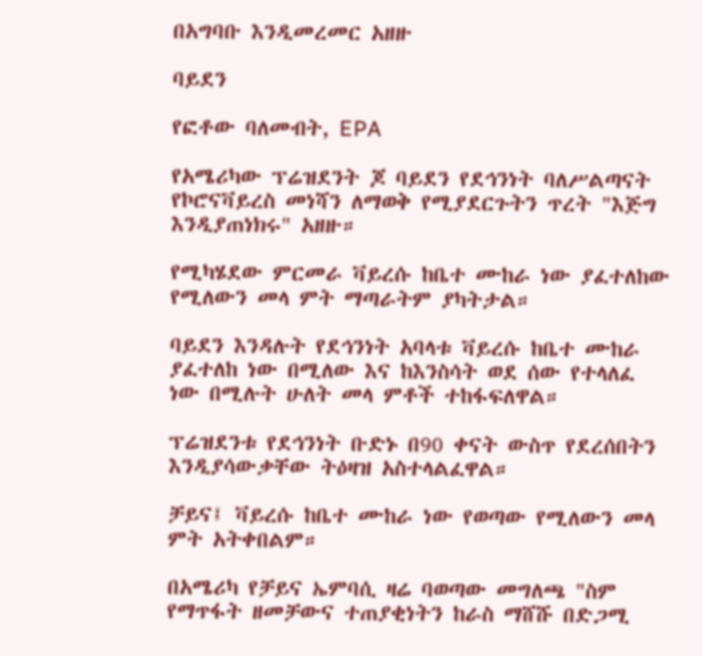በአግባቡ እንዲመረመር አዘዙ

ባይደን

የፎቶው ባለመብት, EPA

የአሜሪካው ፕሬዝደንት ጆ ባይደን የደኅንነት ባለሥልጣናት የኮሮናቫይረስ መነሻን ለማወቅ የሚያደርጉትን ጥረት "እጅግ እንዲያጠነክሩ" አዘዙ።

የሚካሄደው ምርመራ ቫይረሱ ከቤተ ሙከራ ነው ያፈተለከው የሚለውን መላ ምት ማጣራትም ያካትታል።

ባይደን እንዳሉት የደኅንነት አባላቱ ቫይረሱ ከቤተ ሙከራ ያፈተለከ ነው በሚለው እና ከእንስሳት ወደ ሰው የተላለፈ ነው በሚሉት ሁለት መላ ምቶች ተከፋፍለዋል።

ፕሬዝደንቱ የደኅንነት ቡድኑ በ90 ቀናት ውስጥ የደረሰበትን እንዲያሳውቃቸው ትዕዛዝ አስተላልፈዋል።

ቻይና፤ ቫይረሱ ከቤተ ሙከራ ነው የወጣው የሚለውን መላ ምት አትቀበልም።

በአሜሪካ የቻይና ኤምባሲ ዛሬ ባወጣው መግለጫ "ስም የማጥፋት ዘመቻውና ተጠያቂነትን ከራስ ማሸሹ በድጋሚ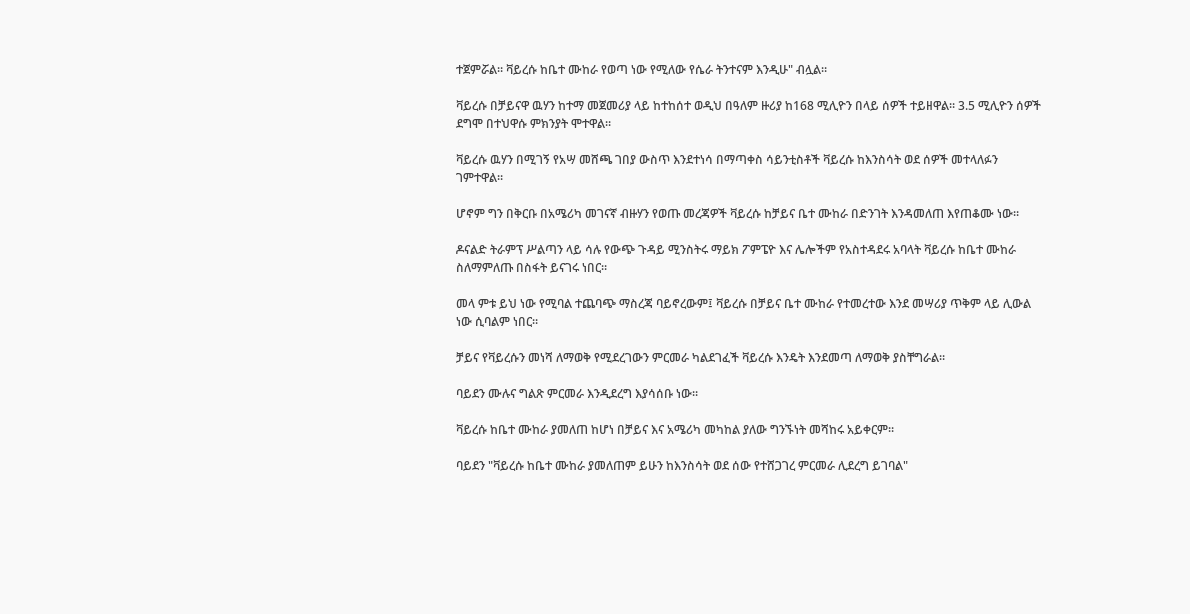ተጀምሯል። ቫይረሱ ከቤተ ሙከራ የወጣ ነው የሚለው የሴራ ትንተናም እንዲሁ" ብሏል።

ቫይረሱ በቻይናዋ ዉሃን ከተማ መጀመሪያ ላይ ከተከሰተ ወዲህ በዓለም ዙሪያ ከ168 ሚሊዮን በላይ ሰዎች ተይዘዋል። 3.5 ሚሊዮን ሰዎች ደግሞ በተህዋሱ ምክንያት ሞተዋል።

ቫይረሱ ዉሃን በሚገኝ የአሣ መሸጫ ገበያ ውስጥ እንደተነሳ በማጣቀስ ሳይንቲስቶች ቫይረሱ ከእንስሳት ወደ ሰዎች መተላለፉን ገምተዋል።

ሆኖም ግን በቅርቡ በአሜሪካ መገናኛ ብዙሃን የወጡ መረጃዎች ቫይረሱ ከቻይና ቤተ ሙከራ በድንገት እንዳመለጠ እየጠቆሙ ነው።

ዶናልድ ትራምፕ ሥልጣን ላይ ሳሉ የውጭ ጉዳይ ሚንስትሩ ማይክ ፖምፔዮ እና ሌሎችም የአስተዳደሩ አባላት ቫይረሱ ከቤተ ሙከራ ስለማምለጡ በስፋት ይናገሩ ነበር።

መላ ምቱ ይህ ነው የሚባል ተጨባጭ ማስረጃ ባይኖረውም፤ ቫይረሱ በቻይና ቤተ ሙከራ የተመረተው እንደ መሣሪያ ጥቅም ላይ ሊውል ነው ሲባልም ነበር።

ቻይና የቫይረሱን መነሻ ለማወቅ የሚደረገውን ምርመራ ካልደገፈች ቫይረሱ እንዴት እንደመጣ ለማወቅ ያስቸግራል።

ባይደን ሙሉና ግልጽ ምርመራ እንዲደረግ እያሳሰቡ ነው።

ቫይረሱ ከቤተ ሙከራ ያመለጠ ከሆነ በቻይና እና አሜሪካ መካከል ያለው ግንኙነት መሻከሩ አይቀርም።

ባይደን "ቫይረሱ ከቤተ ሙከራ ያመለጠም ይሁን ከእንስሳት ወደ ሰው የተሸጋገረ ምርመራ ሊደረግ ይገባል"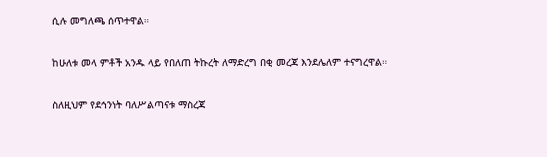ሲሉ መግለጫ ሰጥተዋል።

ከሁለቱ መላ ምቶች አንዱ ላይ የበለጠ ትኩረት ለማድረግ በቂ መረጃ እንደሌለም ተናግረዋል።

ስለዚህም የደኅንነት ባለሥልጣናቱ ማስረጃ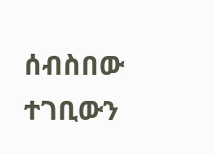ሰብስበው ተገቢውን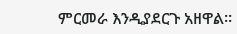ምርመራ እንዲያደርጉ አዘዋል።